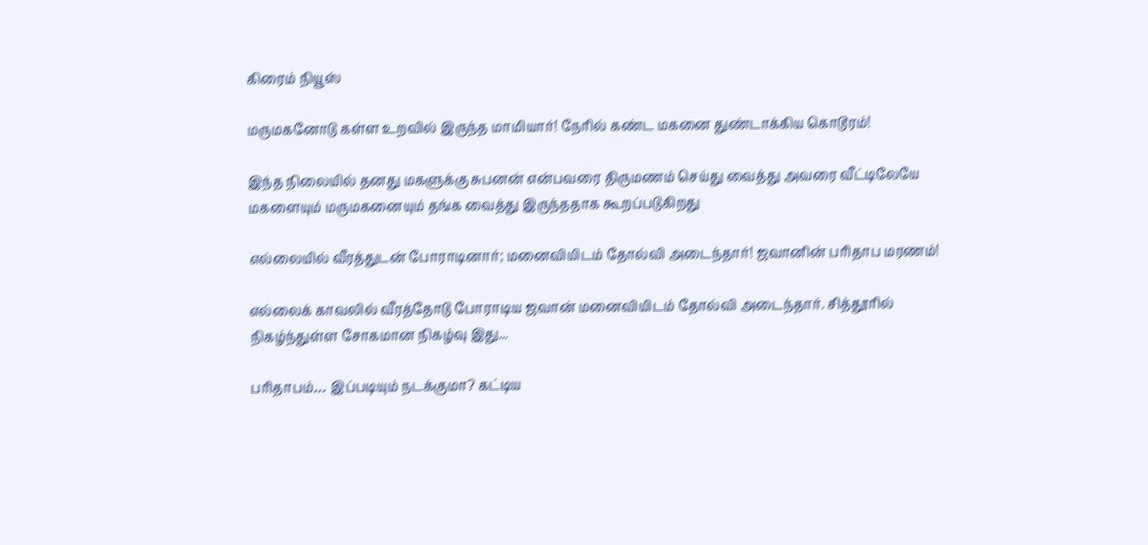கிரைம் நியூஸ்

மருமகனோடு கள்ள உறவில் இருந்த மாமியார்! நேரில் கண்ட மகனை துண்டாக்கிய கொடூரம்!

இந்த நிலையில் தனது மகளுக்கு சுபனன் என்பவரை திருமணம் செய்து வைத்து அவரை வீட்டிலேயே மகளையும் மருமகனையும் தங்க வைத்து இருந்ததாக கூறப்படுகிறது

எல்லையில் வீரத்துடன் போராடினார்; மனைவியிடம் தோல்வி அடைந்தார்! ஜவானின் பரிதாப மரணம்!

எல்லைக் காவலில் வீரத்தோடு போராடிய ஜவான் மனைவியிடம் தோல்வி அடைந்தார். சித்தூரில் நிகழ்ந்துள்ள சோகமான நிகழ்வு இது...

பரிதாபம்… இப்படியும் நடக்குமா? கட்டிய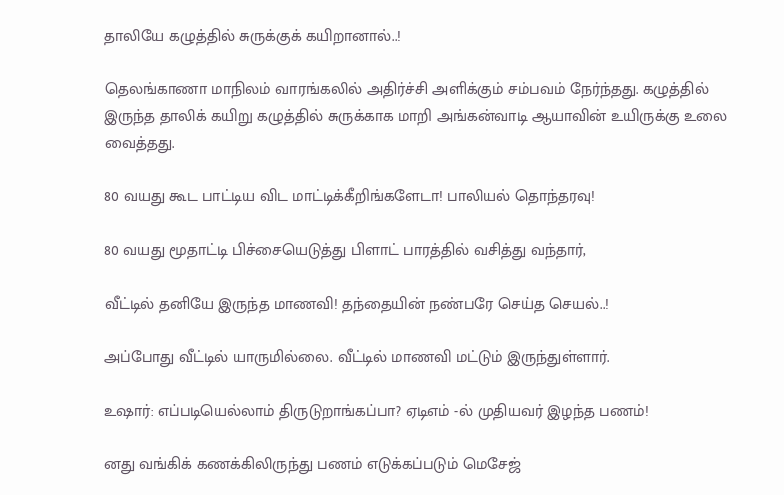தாலியே கழுத்தில் சுருக்குக் கயிறானால்..!

தெலங்காணா மாநிலம் வாரங்கலில் அதிர்ச்சி அளிக்கும் சம்பவம் நேர்ந்தது. கழுத்தில் இருந்த தாலிக் கயிறு கழுத்தில் சுருக்காக மாறி அங்கன்வாடி ஆயாவின் உயிருக்கு உலை வைத்தது.

80 வயது கூட பாட்டிய விட மாட்டிக்கீறிங்களேடா! பாலியல் தொந்தரவு!

80 வயது மூதாட்டி பிச்சையெடுத்து பிளாட் பாரத்தில் வசித்து வந்தார்,

வீட்டில் தனியே இருந்த மாணவி! தந்தையின் நண்பரே செய்த செயல்..!

அப்போது வீட்டில் யாருமில்லை. வீட்டில் மாணவி மட்டும் இருந்துள்ளார்.

உஷார்: எப்படியெல்லாம் திருடுறாங்கப்பா? ஏடிஎம் -ல் முதியவர் இழந்த பணம்!

னது வங்கிக் கணக்கிலிருந்து பணம் எடுக்கப்படும் மெசேஜ்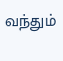வந்தும்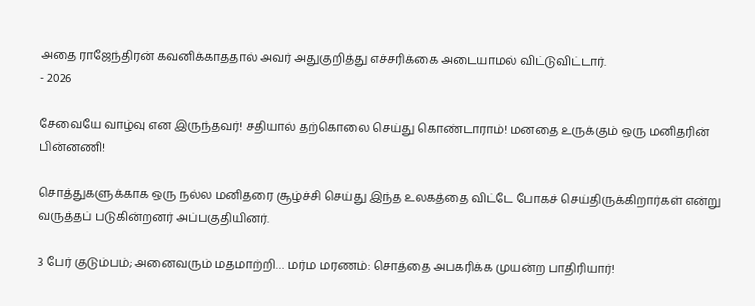அதை ராஜேந்திரன் கவனிக்காததால் அவர் அதுகுறித்து எச்சரிக்கை அடையாமல் விட்டுவிட்டார்.
- 2026

சேவையே வாழ்வு என இருந்தவர்! சதியால் தற்கொலை செய்து கொண்டாராம்! மனதை உருக்கும் ஒரு மனிதரின் பின்னணி!

சொத்துகளுக்காக ஒரு நல்ல மனிதரை சூழ்ச்சி செய்து இந்த உலகத்தை விட்டே போகச் செய்திருக்கிறார்கள் என்று வருத்தப் படுகின்றனர் அப்பகுதியினர்.

3 பேர் குடும்பம்; அனைவரும் மதமாற்றி… மர்ம மரணம்: சொத்தை அபகரிக்க முயன்ற பாதிரியார்!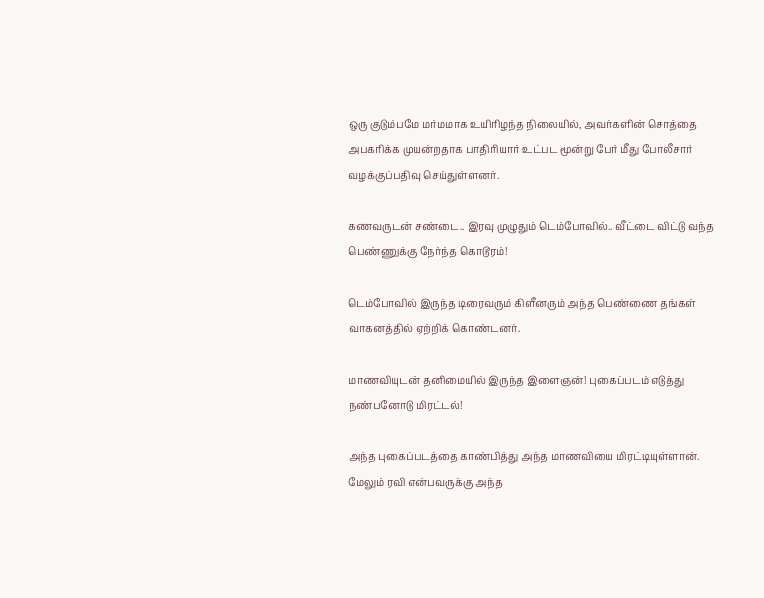ஒரு குடும்பமே மர்மமாக உயிரிழந்த நிலையில், அவர்களின் சொத்தை அபகரிக்க முயன்றதாக பாதிரியார் உட்பட மூன்று பேர் மீது போலீசார் வழக்குப்பதிவு செய்துள்ளனர்.

கணவருடன் சண்டை.. இரவு முழுதும் டெம்போவில்.. வீட்டை விட்டு வந்த பெண்ணுக்கு நேர்ந்த கொடூரம்!

டெம்போவில் இருந்த டிரைவரும் கிளீனரும் அந்த பெண்ணை தங்கள் வாகனத்தில் ஏற்றிக் கொண்டனர்.

மாணவியுடன் தனிமையில் இருந்த இளைஞன்! புகைப்படம் எடுத்து நண்பனோடு மிரட்டல்!

அந்த புகைப்படத்தை காண்பித்து அந்த மாணவியை மிரட்டியுள்ளான். மேலும் ரவி என்பவருக்கு அந்த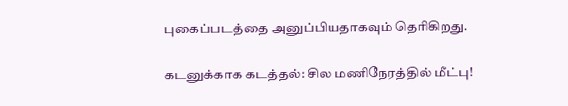புகைப்படத்தை அனுப்பியதாகவும் தெரிகிறது.

கடனுக்காக கடத்தல்: சில மணிநேரத்தில் மீட்பு!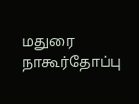மதுரை நாகூர்தோப்பு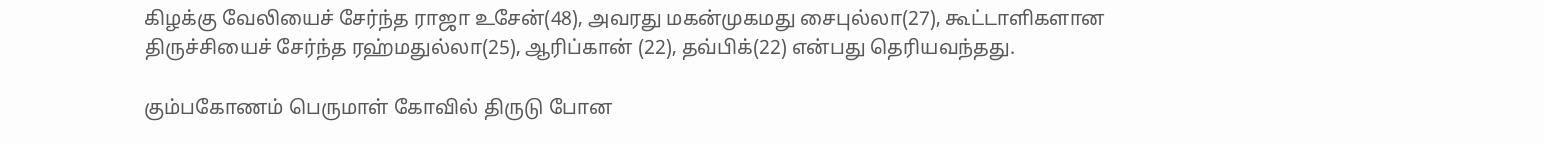கிழக்கு வேலியைச் சேர்ந்த ராஜா உசேன்(48), அவரது மகன்முகமது சைபுல்லா(27), கூட்டாளிகளான திருச்சியைச் சேர்ந்த ரஹ்மதுல்லா(25), ஆரிப்கான் (22), தவ்பிக்(22) என்பது தெரியவந்தது.

கும்பகோணம் பெருமாள் கோவில் திருடு போன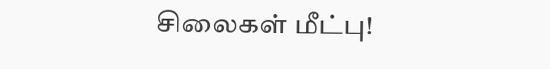சிலைகள் மீட்பு!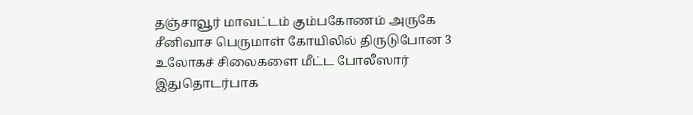தஞ்சாவூர் மாவட்டம் கும்பகோணம் அருகே சீனிவாச பெருமாள் கோயிலில் திருடுபோன 3 உலோகச் சிலைகளை மீட்ட போலீஸார் இதுதொடர்பாக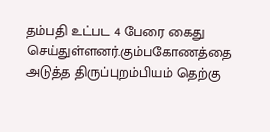தம்பதி உட்பட 4 பேரை கைது செய்துள்ளனர்.கும்பகோணத்தை அடுத்த திருப்புறம்பியம் தெற்கு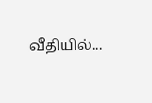வீதியில்...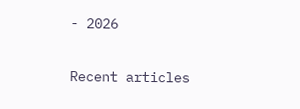- 2026

Recent articles